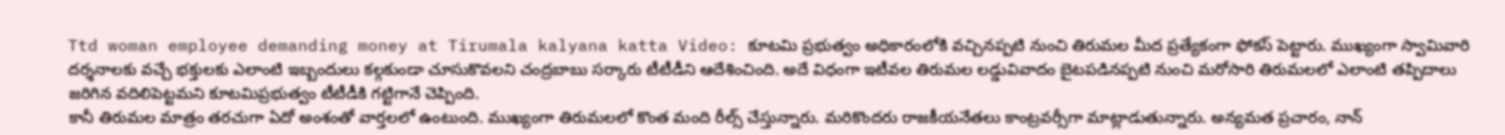Ttd woman employee demanding money at Tirumala kalyana katta Video: కూటమి ప్రభుత్వం అధికారంలోకి వచ్చినప్పటి నుంచి తిరుమల మీద ప్రత్యేకంగా ఫోకస్ పెట్టారు. ముఖ్యంగా స్వామివారి దర్శనాలకు వచ్చే భక్తులకు ఎలాంటి ఇబ్బందులు కల్గకుండా చూసుకొవలని చంద్రబాబు సర్కారు టీటీడీని ఆదేశించింది. అదే విధంగా ఇటీవల తిరుమల లడ్డువివాదం బైటపడినప్పటి నుంచి మరోసారి తిరుమలలో ఎలాంటి తప్పిదాలు జరిగిన వదిలిపెట్టమని కూటమిప్రభుత్వం టీటీడీకి గట్టిగానే చెప్పింది.
కానీ తిరుమల మాత్రం తరచుగా ఏదో అంశంతో వార్తలలో ఉంటుంది. ముఖ్యంగా తిరుమలలో కొంత మంది రీల్స్ చేస్తున్నారు. మరికొందరు రాజకీయనేతలు కాంట్రవర్సీగా మాట్లాడుతున్నారు. అన్యమత ప్రచారం, నాన్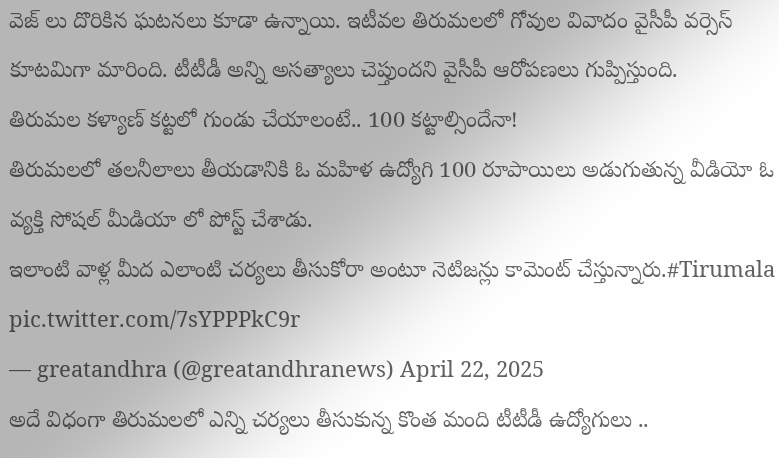వెజ్ లు దొరికిన ఘటనలు కూడా ఉన్నాయి. ఇటీవల తిరుమలలో గోవుల వివాదం వైసీపీ వర్సెస్ కూటమిగా మారింది. టీటీడీ అన్ని అసత్యాలు చెప్తుందని వైసీపీ ఆరోపణలు గుప్పిస్తుంది.
తిరుమల కళ్యాణ్ కట్టలో గుండు చేయాలంటే.. 100 కట్టాల్సిందేనా!
తిరుమలలో తలనీలాలు తీయడానికి ఓ మహిళ ఉద్యోగి 100 రూపాయిలు అడుగుతున్న వీడియో ఓ వ్యక్తి సోషల్ మీడియా లో పోస్ట్ చేశాడు.
ఇలాంటి వాళ్ల మీద ఎలాంటి చర్యలు తీసుకోరా అంటూ నెటిజన్లు కామెంట్ చేస్తున్నారు.#Tirumala pic.twitter.com/7sYPPPkC9r
— greatandhra (@greatandhranews) April 22, 2025
అదే విధంగా తిరుమలలో ఎన్ని చర్యలు తీసుకున్న కొంత మంది టీటీడీ ఉద్యోగులు ..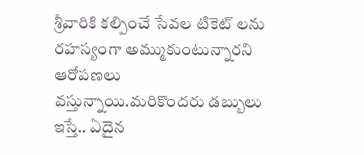శ్రీవారికి కల్పించే సేవల టికెట్ లను రహస్యంగా అమ్ముకుంటున్నారని ఆరోపణలు వస్తున్నాయి.మరికొందరు డబ్బులు ఇస్తే.. ఏదైన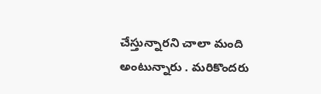చేస్తున్నారని చాలా మంది అంటున్నారు . మరికొందరు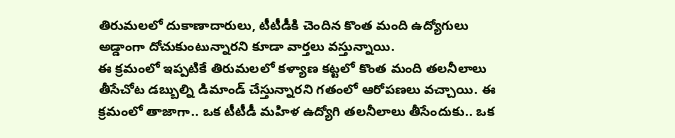తిరుమలలో దుకాణాదారులు, టీటీడీకి చెందిన కొంత మంది ఉద్యోగులు అడ్డాంగా దోచుకుంటున్నారని కూడా వార్తలు వస్తున్నాయి.
ఈ క్రమంలో ఇప్పటికే తిరుమలలో కళ్యాణ కట్టలో కొంత మంది తలనీలాలు తీసేచోట డబ్బుల్ని డిమాండ్ చేస్తున్నారని గతంలో ఆరోపణలు వచ్చాయి. ఈ క్రమంలో తాజాగా.. ఒక టీటీడీ మహిళ ఉద్యోగి తలనీలాలు తీసేందుకు.. ఒక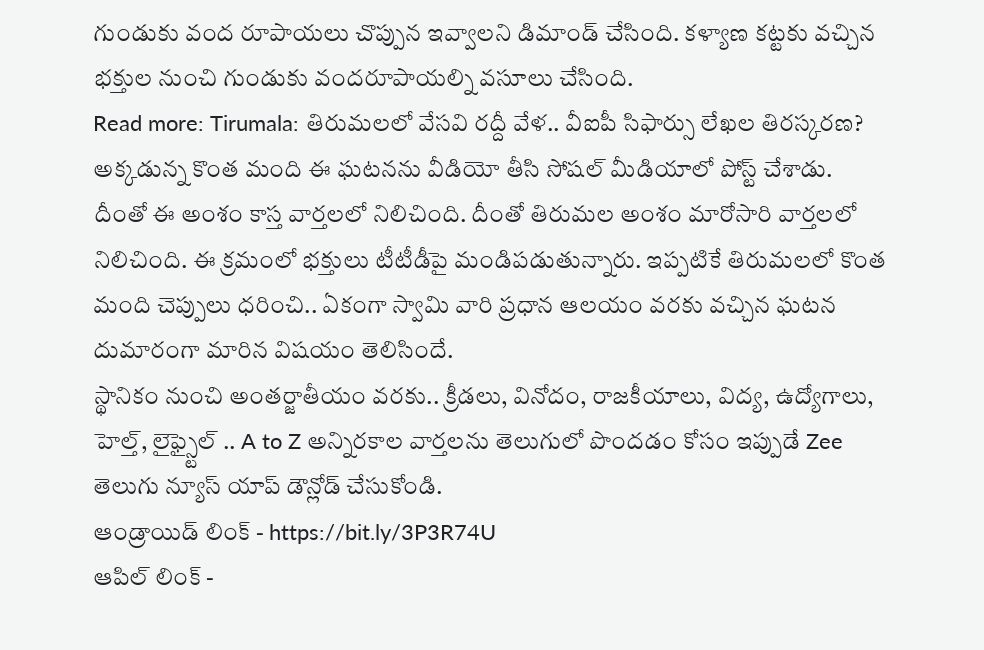గుండుకు వంద రూపాయలు చొప్పున ఇవ్వాలని డిమాండ్ చేసింది. కళ్యాణ కట్టకు వచ్చిన భక్తుల నుంచి గుండుకు వందరూపాయల్ని వసూలు చేసింది.
Read more: Tirumala: తిరుమలలో వేసవి రద్దీ వేళ.. వీఐపీ సిఫార్సు లేఖల తిరస్కరణ?
అక్కడున్న కొంత మంది ఈ ఘటనను వీడియో తీసి సోషల్ మీడియాలో పోస్ట్ చేశాడు. దీంతో ఈ అంశం కాస్త వార్తలలో నిలిచింది. దీంతో తిరుమల అంశం మారోసారి వార్తలలో నిలిచింది. ఈ క్రమంలో భక్తులు టీటీడీపై మండిపడుతున్నారు. ఇప్పటికే తిరుమలలో కొంత మంది చెప్పులు ధరించి.. ఏకంగా స్వామి వారి ప్రధాన ఆలయం వరకు వచ్చిన ఘటన దుమారంగా మారిన విషయం తెలిసిందే.
స్థానికం నుంచి అంతర్జాతీయం వరకు.. క్రీడలు, వినోదం, రాజకీయాలు, విద్య, ఉద్యోగాలు, హెల్త్, లైఫ్స్టైల్ .. A to Z అన్నిరకాల వార్తలను తెలుగులో పొందడం కోసం ఇప్పుడే Zee తెలుగు న్యూస్ యాప్ డౌన్లోడ్ చేసుకోండి.
ఆండ్రాయిడ్ లింక్ - https://bit.ly/3P3R74U
ఆపిల్ లింక్ -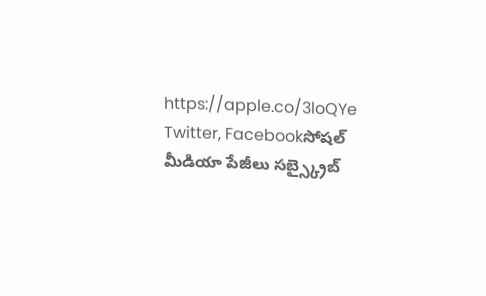https://apple.co/3loQYe
Twitter, Facebookసోషల్ మీడియా పేజీలు సబ్స్క్రైబ్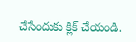చేసేందుకు క్లిక్ చేయండి.